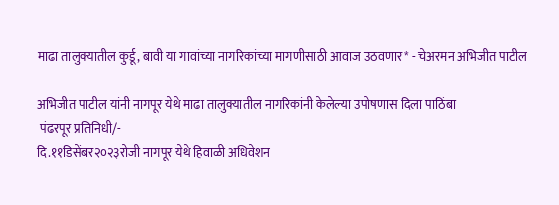माढा तालुक्यातील कुर्डू, बावी या गावांच्या नागरिकांच्या मागणीसाठी आवाज उठवणार* - चेअरमन अभिजीत पाटील

अभिजीत पाटील यांनी नागपूर येथे माढा तालुक्यातील नागरिकांनी केलेल्या उपोषणास दिला पाठिंबा
 पंढरपूर प्रतिनिधी/-
दि.११डिसेंबर२०२३रोजी नागपूर येथे हिवाळी अधिवेशन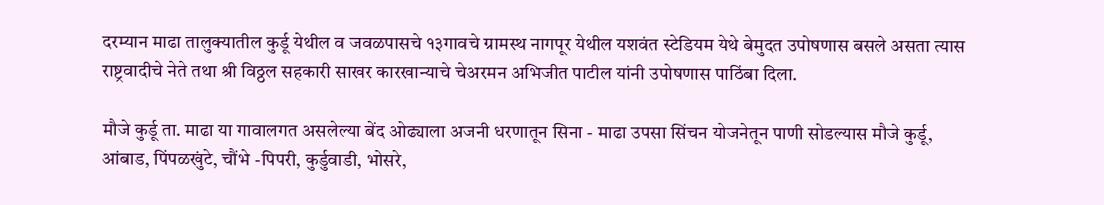दरम्यान माढा तालुक्यातील कुर्डू येथील व जवळपासचे १३गावचे ग्रामस्थ नागपूर येथील यशवंत स्टेडियम येथे बेमुदत उपोषणास बसले असता त्यास
राष्ट्रवादीचे नेते तथा श्री विठ्ठल सहकारी साखर कारखान्याचे चेअरमन अभिजीत पाटील यांनी उपोषणास पाठिंबा दिला.

मौजे कुर्डू ता. माढा या गावालगत असलेल्या बेंद ओढ्याला अजनी धरणातून सिना - माढा उपसा सिंचन योजनेतून पाणी सोडल्यास मौजे कुर्डू, आंबाड, पिंपळखुंटे, चौंभे -पिपरी, कुर्डुवाडी, भोसरे,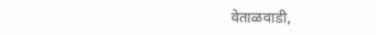वेताळवाडी,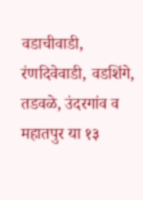वडाचीवाडी, रंणदिवेवाडी, वडशिंगे, तडवळे, उंदरगांव व महातपुर या १३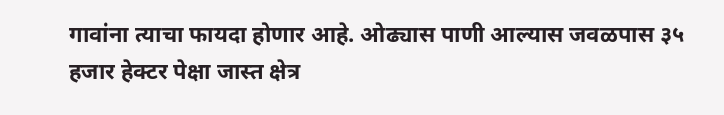गावांना त्याचा फायदा होणार आहे. ओढ्यास पाणी आल्यास जवळपास ३५ हजार हेक्टर पेक्षा जास्त क्षेत्र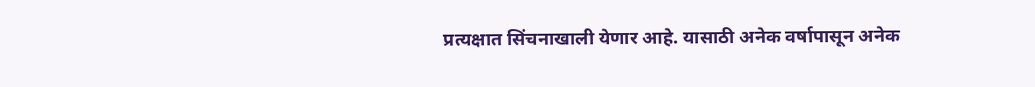प्रत्यक्षात सिंचनाखाली येणार आहे. यासाठी अनेक वर्षापासून अनेक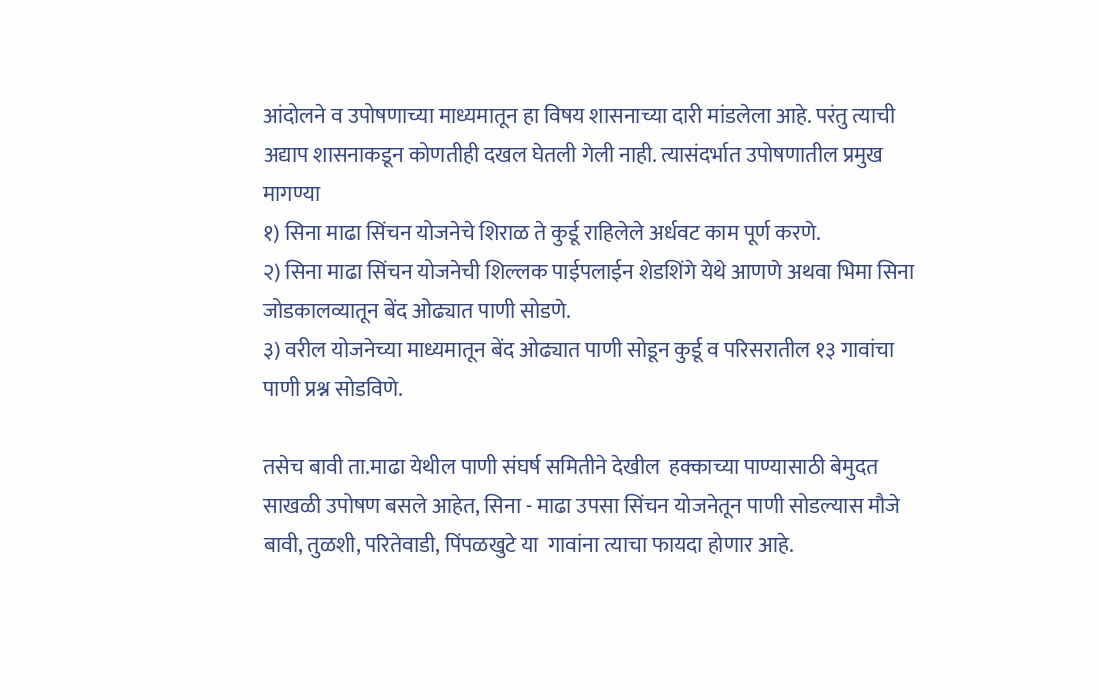आंदोलने व उपोषणाच्या माध्यमातून हा विषय शासनाच्या दारी मांडलेला आहे. परंतु त्याची अद्याप शासनाकडून कोणतीही दखल घेतली गेली नाही. त्यासंदर्भात उपोषणातील प्रमुख मागण्या
१) सिना माढा सिंचन योजनेचे शिराळ ते कुर्डू राहिलेले अर्धवट काम पूर्ण करणे.
२) सिना माढा सिंचन योजनेची शिल्लक पाईपलाईन शेडशिंगे येथे आणणे अथवा भिमा सिना जोडकालव्यातून बेंद ओढ्यात पाणी सोडणे.
३) वरील योजनेच्या माध्यमातून बेंद ओढ्यात पाणी सोडून कुर्डू व परिसरातील १३ गावांचा पाणी प्रश्न सोडविणे.

तसेच बावी ता.माढा येथील पाणी संघर्ष समितीने देखील  हक्काच्या पाण्यासाठी बेमुदत साखळी उपोषण बसले आहेत, सिना - माढा उपसा सिंचन योजनेतून पाणी सोडल्यास मौजे बावी, तुळशी, परितेवाडी, पिंपळखुटे या  गावांना त्याचा फायदा होणार आहे.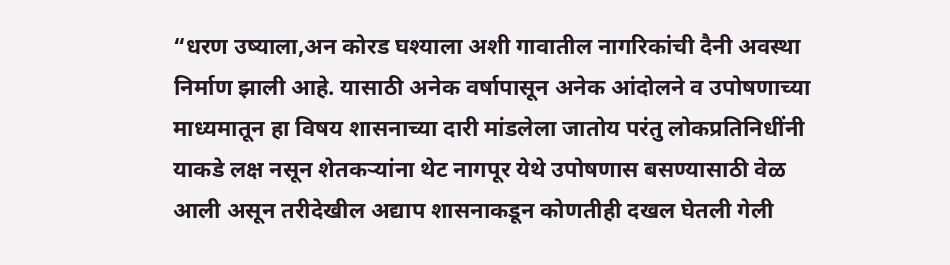“धरण उष्याला,अन कोरड घश्याला अशी गावातील नागरिकांची दैनी अवस्था निर्माण झाली आहे. यासाठी अनेक वर्षापासून अनेक आंदोलने व उपोषणाच्या माध्यमातून हा विषय शासनाच्या दारी मांडलेला जातोय परंतु लोकप्रतिनिधींनी याकडे लक्ष नसून शेतकऱ्यांना थेट नागपूर येथे उपोषणास बसण्यासाठी वेळ आली असून तरीदेखील अद्याप शासनाकडून कोणतीही दखल घेतली गेली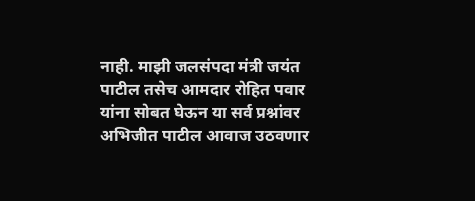नाही. माझी जलसंपदा मंत्री जयंत पाटील तसेच आमदार रोहित पवार यांना सोबत घेऊन या सर्व प्रश्नांवर अभिजीत पाटील आवाज उठवणार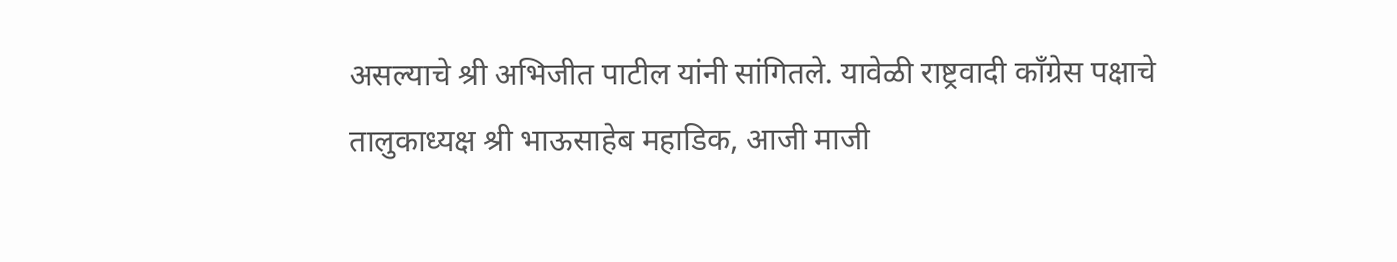असल्याचे श्री अभिजीत पाटील यांनी सांगितले. यावेळी राष्ट्रवादी काँग्रेस पक्षाचे तालुकाध्यक्ष श्री भाऊसाहेब महाडिक, आजी माजी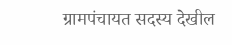ग्रामपंचायत सदस्य देखील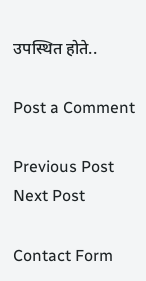उपस्थित होते..

Post a Comment

Previous Post Next Post

Contact Form